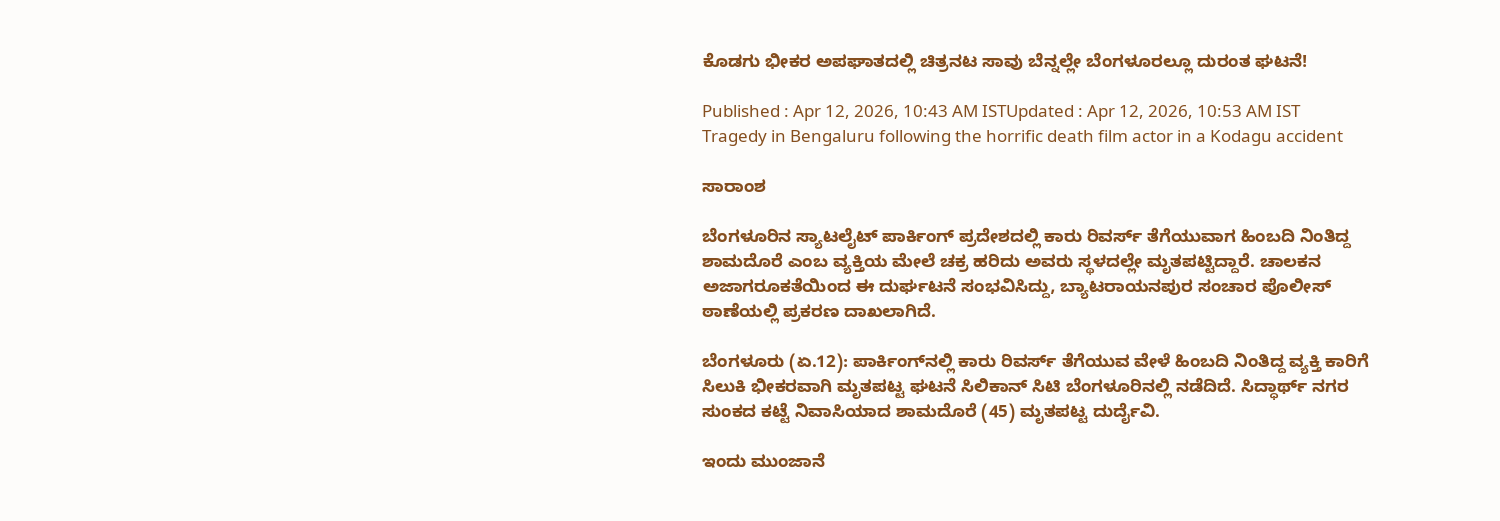ಕೊಡಗು ಭೀಕರ ಅಪಘಾತದಲ್ಲಿ ಚಿತ್ರನಟ ಸಾವು ಬೆನ್ನಲ್ಲೇ ಬೆಂಗಳೂರಲ್ಲೂ ದುರಂತ ಘಟನೆ!

Published : Apr 12, 2026, 10:43 AM ISTUpdated : Apr 12, 2026, 10:53 AM IST
Tragedy in Bengaluru following the horrific death film actor in a Kodagu accident

ಸಾರಾಂಶ

ಬೆಂಗಳೂರಿನ ಸ್ಯಾಟಲೈಟ್ ಪಾರ್ಕಿಂಗ್ ಪ್ರದೇಶದಲ್ಲಿ ಕಾರು ರಿವರ್ಸ್ ತೆಗೆಯುವಾಗ ಹಿಂಬದಿ ನಿಂತಿದ್ದ ಶಾಮದೊರೆ ಎಂಬ ವ್ಯಕ್ತಿಯ ಮೇಲೆ ಚಕ್ರ ಹರಿದು ಅವರು ಸ್ಥಳದಲ್ಲೇ ಮೃತಪಟ್ಟಿದ್ದಾರೆ. ಚಾಲಕನ ಅಜಾಗರೂಕತೆಯಿಂದ ಈ ದುರ್ಘಟನೆ ಸಂಭವಿಸಿದ್ದು, ಬ್ಯಾಟರಾಯನಪುರ ಸಂಚಾರ ಪೊಲೀಸ್ ಠಾಣೆಯಲ್ಲಿ ಪ್ರಕರಣ ದಾಖಲಾಗಿದೆ.

ಬೆಂಗಳೂರು (ಏ.12): ಪಾರ್ಕಿಂಗ್‌ನಲ್ಲಿ ಕಾರು ರಿವರ್ಸ್ ತೆಗೆಯುವ ವೇಳೆ ಹಿಂಬದಿ ನಿಂತಿದ್ದ ವ್ಯಕ್ತಿ ಕಾರಿಗೆ ಸಿಲುಕಿ ಭೀಕರವಾಗಿ ಮೃತಪಟ್ಟ ಘಟನೆ ಸಿಲಿಕಾನ್ ಸಿಟಿ ಬೆಂಗಳೂರಿನಲ್ಲಿ ನಡೆದಿದೆ. ಸಿದ್ಧಾರ್ಥ್ ನಗರ ಸುಂಕದ ಕಟ್ಟೆ ನಿವಾಸಿಯಾದ ಶಾಮದೊರೆ (45) ಮೃತಪಟ್ಟ ದುರ್ದೈವಿ.

ಇಂದು ಮುಂಜಾನೆ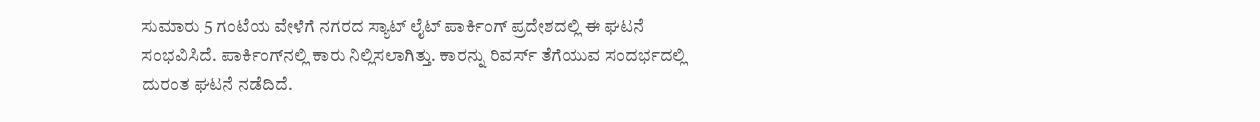ಸುಮಾರು 5 ಗಂಟೆಯ ವೇಳೆಗೆ ನಗರದ ಸ್ಯಾಟ್ ಲೈಟ್ ಪಾರ್ಕಿಂಗ್ ಪ್ರದೇಶದಲ್ಲಿ ಈ ಘಟನೆ ಸಂಭವಿಸಿದೆ. ಪಾರ್ಕಿಂಗ್‌ನಲ್ಲಿ ಕಾರು ನಿಲ್ಲಿಸಲಾಗಿತ್ತು. ಕಾರನ್ನು ರಿವರ್ಸ್ ತೆಗೆಯುವ ಸಂದರ್ಭದಲ್ಲಿ ದುರಂತ ಘಟನೆ ನಡೆದಿದೆ.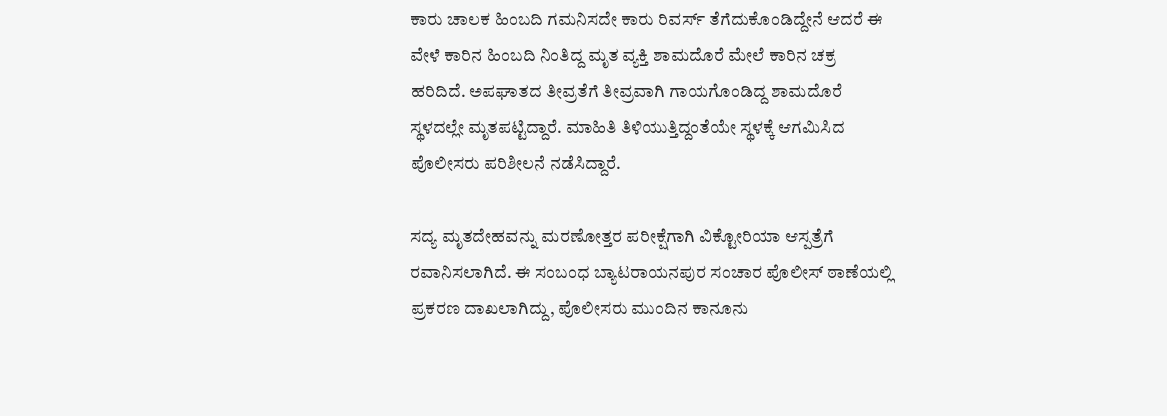ಕಾರು ಚಾಲಕ ಹಿಂಬದಿ ಗಮನಿಸದೇ ಕಾರು ರಿವರ್ಸ್ ತೆಗೆದುಕೊಂಡಿದ್ದೇನೆ ಆದರೆ ಈ ವೇಳೆ ಕಾರಿನ ಹಿಂಬದಿ ನಿಂತಿದ್ದ ಮೃತ ವ್ಯಕ್ತಿ ಶಾಮದೊರೆ ಮೇಲೆ ಕಾರಿನ ಚಕ್ರ ಹರಿದಿದೆ. ಅಪಘಾತದ ತೀವ್ರತೆಗೆ ತೀವ್ರವಾಗಿ ಗಾಯಗೊಂಡಿದ್ದ ಶಾಮದೊರೆ ಸ್ಥಳದಲ್ಲೇ ಮೃತಪಟ್ಟಿದ್ದಾರೆ. ಮಾಹಿತಿ ತಿಳಿಯುತ್ತಿದ್ದಂತೆಯೇ ಸ್ಥಳಕ್ಕೆ ಆಗಮಿಸಿದ ಪೊಲೀಸರು ಪರಿಶೀಲನೆ ನಡೆಸಿದ್ದಾರೆ.

ಸದ್ಯ ಮೃತದೇಹವನ್ನು ಮರಣೋತ್ತರ ಪರೀಕ್ಷೆಗಾಗಿ ವಿಕ್ಟೋರಿಯಾ ಆಸ್ಪತ್ರೆಗೆ ರವಾನಿಸಲಾಗಿದೆ. ಈ ಸಂಬಂಧ ಬ್ಯಾಟರಾಯನಪುರ ಸಂಚಾರ ಪೊಲೀಸ್ ಠಾಣೆಯಲ್ಲಿ ಪ್ರಕರಣ ದಾಖಲಾಗಿದ್ದು, ಪೊಲೀಸರು ಮುಂದಿನ ಕಾನೂನು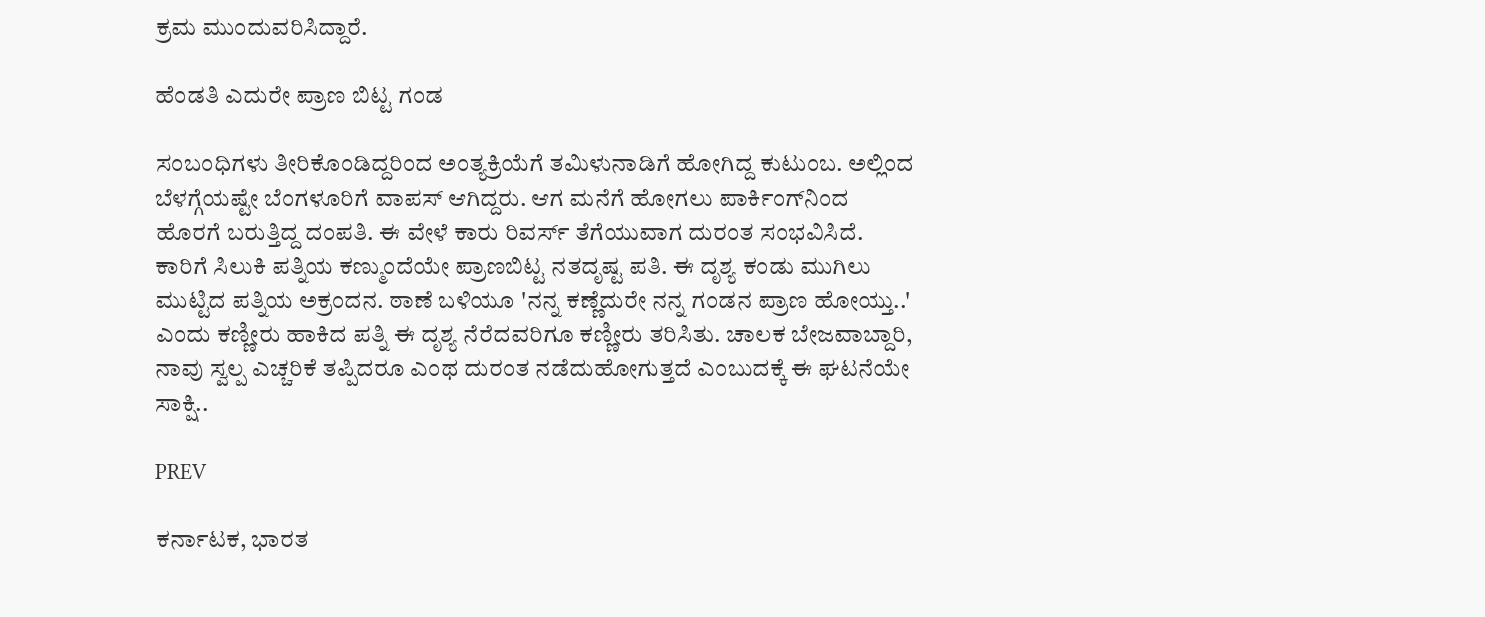ಕ್ರಮ ಮುಂದುವರಿಸಿದ್ದಾರೆ.

ಹೆಂಡತಿ ಎದುರೇ ಪ್ರಾಣ ಬಿಟ್ಟ ಗಂಡ

ಸಂಬಂಧಿಗಳು ತೀರಿಕೊಂಡಿದ್ದರಿಂದ ಅಂತ್ಯಕ್ರಿಯೆಗೆ ತಮಿಳುನಾಡಿಗೆ ಹೋಗಿದ್ದ ಕುಟುಂಬ. ಅಲ್ಲಿಂದ ಬೆಳಗ್ಗೆಯಷ್ಟೇ ಬೆಂಗಳೂರಿಗೆ ವಾಪಸ್ ಆಗಿದ್ದರು. ಆಗ ಮನೆಗೆ ಹೋಗಲು ಪಾರ್ಕಿಂಗ್‌ನಿಂದ ಹೊರಗೆ ಬರುತ್ತಿದ್ದ ದಂಪತಿ. ಈ ವೇಳೆ ಕಾರು ರಿವರ್ಸ್ ತೆಗೆಯುವಾಗ ದುರಂತ ಸಂಭವಿಸಿದೆ. ಕಾರಿಗೆ ಸಿಲುಕಿ ಪತ್ನಿಯ ಕಣ್ಮುಂದೆಯೇ ಪ್ರಾಣಬಿಟ್ಟ ನತದೃಷ್ಟ ಪತಿ. ಈ ದೃಶ್ಯ ಕಂಡು ಮುಗಿಲು ಮುಟ್ಟಿದ ಪತ್ನಿಯ ಅಕ್ರಂದನ. ಠಾಣೆ ಬಳಿಯೂ 'ನನ್ನ ಕಣ್ಣೆದುರೇ ನನ್ನ ಗಂಡನ ಪ್ರಾಣ ಹೋಯ್ತು..' ಎಂದು ಕಣ್ಣೀರು ಹಾಕಿದ ಪತ್ನಿ ಈ ದೃಶ್ಯ ನೆರೆದವರಿಗೂ ಕಣ್ಣೀರು ತರಿಸಿತು. ಚಾಲಕ ಬೇಜವಾಬ್ದಾರಿ, ನಾವು ಸ್ವಲ್ಪ ಎಚ್ಚರಿಕೆ ತಪ್ಪಿದರೂ ಎಂಥ ದುರಂತ ನಡೆದುಹೋಗುತ್ತದೆ ಎಂಬುದಕ್ಕೆ ಈ ಘಟನೆಯೇ ಸಾಕ್ಷಿ..

PREV

ಕರ್ನಾಟಕ, ಭಾರತ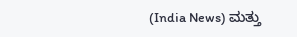(India News) ಮತ್ತು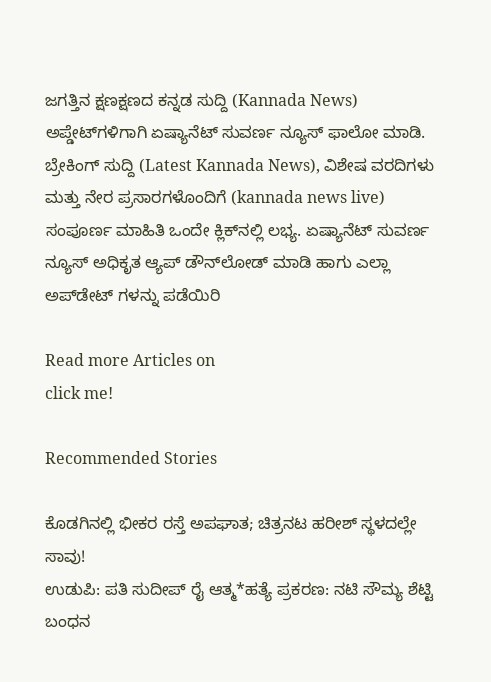ಜಗತ್ತಿನ ಕ್ಷಣಕ್ಷಣದ ಕನ್ನಡ ಸುದ್ದಿ (Kannada News) ಅಪ್ಡೇಟ್‌ಗಳಿಗಾಗಿ ಏಷ್ಯಾನೆಟ್ ಸುವರ್ಣ ನ್ಯೂಸ್‌ ಫಾಲೋ ಮಾಡಿ. ಬ್ರೇಕಿಂಗ್ ಸುದ್ದಿ (Latest Kannada News), ವಿಶೇಷ ವರದಿಗಳು ಮತ್ತು ನೇರ ಪ್ರಸಾರಗಳೊಂದಿಗೆ (kannada news live) ಸಂಪೂರ್ಣ ಮಾಹಿತಿ ಒಂದೇ ಕ್ಲಿಕ್‌ನಲ್ಲಿ ಲಭ್ಯ. ಏಷ್ಯಾನೆಟ್ ಸುವರ್ಣ ನ್ಯೂಸ್ ಅಧಿಕೃತ ಆ್ಯಪ್ ಡೌನ್‌ಲೋಡ್ ಮಾಡಿ ಹಾಗು ಎಲ್ಲಾ ಅಪ್‌ಡೇಟ್ ಗಳನ್ನು ಪಡೆಯಿರಿ

Read more Articles on
click me!

Recommended Stories

ಕೊಡಗಿನಲ್ಲಿ ಭೀಕರ ರಸ್ತೆ ಅಪಘಾತ; ಚಿತ್ರನಟ ಹರೀಶ್ ಸ್ಥಳದಲ್ಲೇ ಸಾವು!
ಉಡುಪಿ: ಪತಿ ಸುದೀಪ್ ರೈ ಆತ್ಮ*ಹತ್ಯೆ ಪ್ರಕರಣ: ನಟಿ ಸೌಮ್ಯ ಶೆಟ್ಟಿ ಬಂಧನ